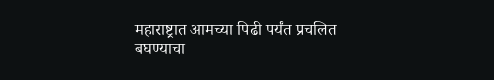महाराष्ट्रात आमच्या पिढी पर्यंत प्रचलित बघण्याचा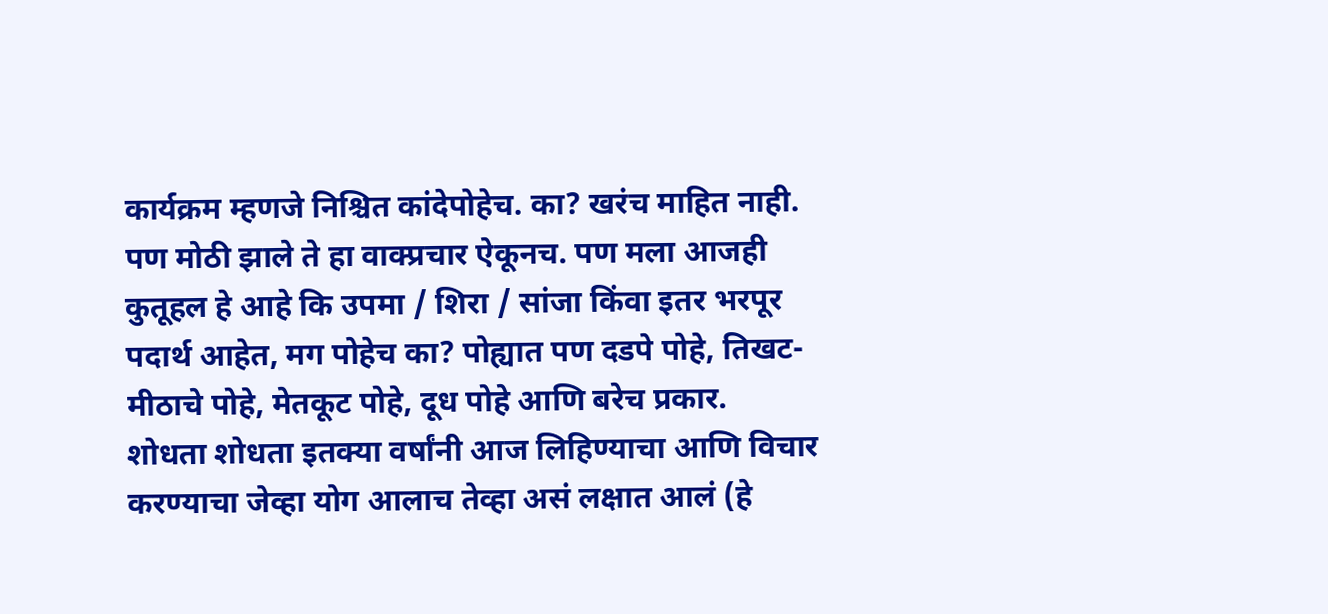कार्यक्रम म्हणजे निश्चित कांदेपोहेच. का? खरंच माहित नाही. पण मोठी झाले ते हा वाक्प्रचार ऐकूनच. पण मला आजही कुतूहल हे आहे कि उपमा / शिरा / सांजा किंवा इतर भरपूर पदार्थ आहेत, मग पोहेच का? पोह्यात पण दडपे पोहे, तिखट-मीठाचे पोहे, मेतकूट पोहे, दूध पोहे आणि बरेच प्रकार.
शोधता शोधता इतक्या वर्षांनी आज लिहिण्याचा आणि विचार करण्याचा जेव्हा योग आलाच तेव्हा असं लक्षात आलं (हे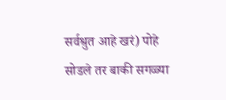सर्वश्रुत आहे खरं) पोहे सोडले तर बाकी सगळ्या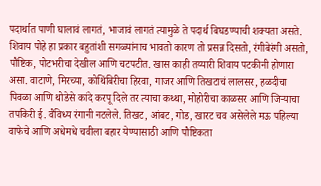पदार्थात पाणी घालावं लागतं, भाजावं लागतं त्यामुळे ते पदार्थ बिघडण्याची शक्यता असते. शिवाय पोहे हा प्रकार बहुतांशी सगळ्यांनाच भावतो कारण तो प्रसन्न दिसतो, रंगीबेरंगी असतो, पौष्टिक, पोटभरीचा देखील आणि चटपटीत. खास काही तय्यारी शिवाय पटकीनी होणारा असा. वाटाणे, मिरच्या, कोथिंबिरीचा हिरवा, गाजर आणि तिखटाचं लालसर, हळदीचा पिवळा आणि थोडेसे कांदे करपू दिले तर त्याचा कथ्था, मोहोरीचा काळसर आणि जिऱ्याचा तपकिरी ई. वैविध्य रंगानी नटलेले. तिखट, आंबट, गोड, खारट चव असेलेले मऊ पहिल्या वाफेचे आणि अधेमधे चवीला बहार येण्यासाठी आणि पौष्टिकता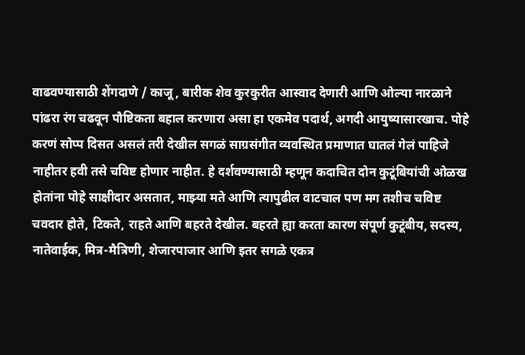वाढवण्यासाठी शेंगदाणे / काजू, बारीक शेव कुरकुरीत आस्वाद देणारी आणि ओल्या नारळाने पांढरा रंग चढवून पौष्टिकता बहाल करणारा असा हा एकमेव पदार्थ, अगदी आयुष्यासारखाच. पोहे करणं सोप्प दिसत असलं तरी देखील सगळं साग्रसंगीत व्यवस्थित प्रमाणात घातलं गेलं पाहिजे नाहीतर हवी तसे चविष्ट होणार नाहीत. हे दर्शवण्यासाठी म्हणून कदाचित दोन कुटूंबियांची ओळख होतांना पोहे साक्षीदार असतात, माझ्या मते आणि त्यापुढील वाटचाल पण मग तशीच चविष्ट चवदार होते, टिकते, राहते आणि बहरते देखील. बहरते ह्या करता कारण संपूर्ण कुटूंबीय, सदस्य, नातेवाईक, मित्र-मैत्रिणी, शेजारपाजार आणि इतर सगळे एकत्र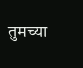तुमच्या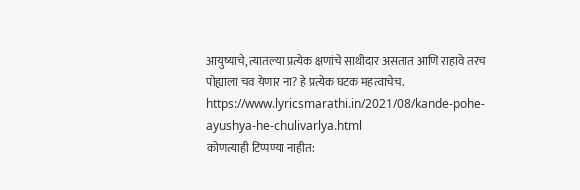आयुष्याचे, त्यातल्या प्रत्येक क्षणांचे साथीदार असतात आणि राहावे तरच पोह्याला चव येणार ना? हे प्रत्येक घटक महत्वाचेच.
https://www.lyricsmarathi.in/2021/08/kande-pohe-ayushya-he-chulivarlya.html
कोणत्याही टिप्पण्या नाहीत: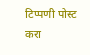टिप्पणी पोस्ट करा